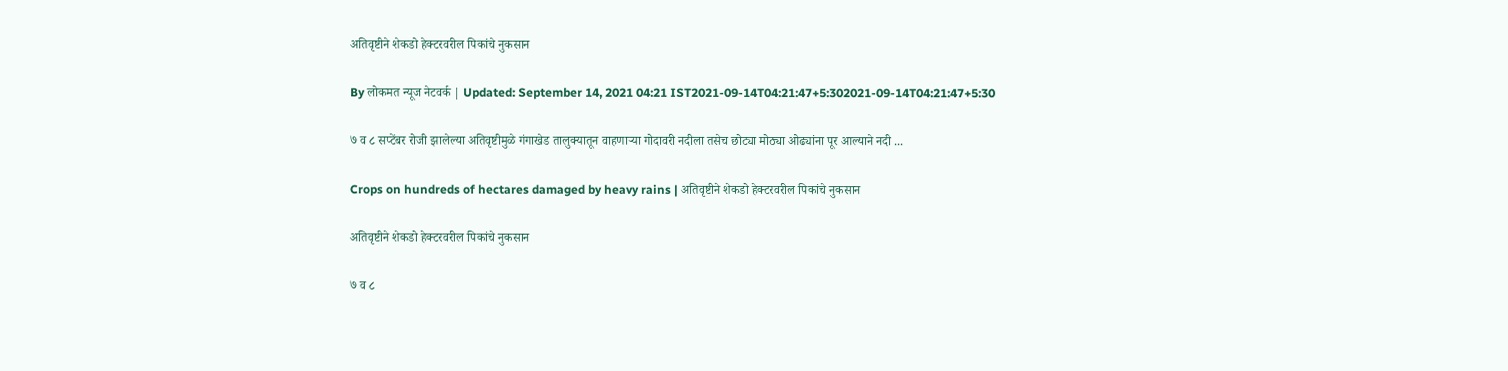अतिवृष्टीने शेकडो हेक्टरवरील पिकांचे नुकसान

By लोकमत न्यूज नेटवर्क | Updated: September 14, 2021 04:21 IST2021-09-14T04:21:47+5:302021-09-14T04:21:47+5:30

७ व ८ सप्टेंबर रोजी झालेल्या अतिवृष्टीमुळे गंगाखेड तालुक्यातून वाहणाऱ्या गोदावरी नदीला तसेच छोट्या मोठ्या ओढ्यांना पूर आल्याने नदी ...

Crops on hundreds of hectares damaged by heavy rains | अतिवृष्टीने शेकडो हेक्टरवरील पिकांचे नुकसान

अतिवृष्टीने शेकडो हेक्टरवरील पिकांचे नुकसान

७ व ८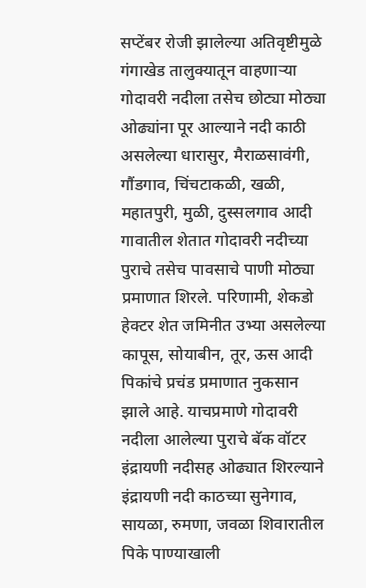सप्टेंबर रोजी झालेल्या अतिवृष्टीमुळे गंगाखेड तालुक्यातून वाहणाऱ्या गोदावरी नदीला तसेच छोट्या मोठ्या ओढ्यांना पूर आल्याने नदी काठी असलेल्या धारासुर, मैराळसावंगी, गौंडगाव, चिंचटाकळी, खळी, महातपुरी, मुळी, दुस्सलगाव आदी गावातील शेतात गोदावरी नदीच्या पुराचे तसेच पावसाचे पाणी मोठ्या प्रमाणात शिरले. परिणामी, शेकडो हेक्टर शेत जमिनीत उभ्या असलेल्या कापूस, सोयाबीन, तूर, ऊस आदी पिकांचे प्रचंड प्रमाणात नुकसान झाले आहे. याचप्रमाणे गोदावरी नदीला आलेल्या पुराचे बॅक वॉटर इंद्रायणी नदीसह ओढ्यात शिरल्याने इंद्रायणी नदी काठच्या सुनेगाव, सायळा, रुमणा, जवळा शिवारातील पिके पाण्याखाली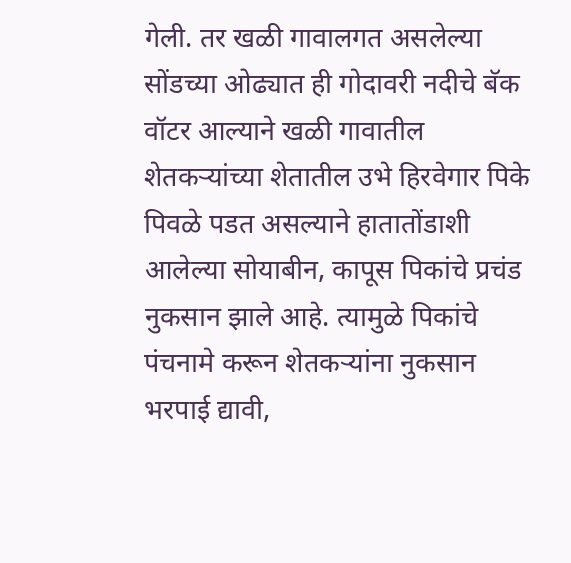गेली. तर खळी गावालगत असलेल्या सोंडच्या ओढ्यात ही गोदावरी नदीचे बॅक वॉटर आल्याने खळी गावातील शेतकऱ्यांच्या शेतातील उभे हिरवेगार पिके पिवळे पडत असल्याने हातातोंडाशी आलेल्या सोयाबीन, कापूस पिकांचे प्रचंड नुकसान झाले आहे. त्यामुळे पिकांचे पंचनामे करून शेतकऱ्यांना नुकसान भरपाई द्यावी,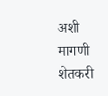अशी मागणी शेतकरी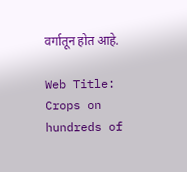वर्गातून होत आहे.

Web Title: Crops on hundreds of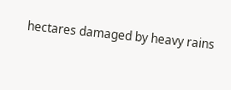hectares damaged by heavy rains